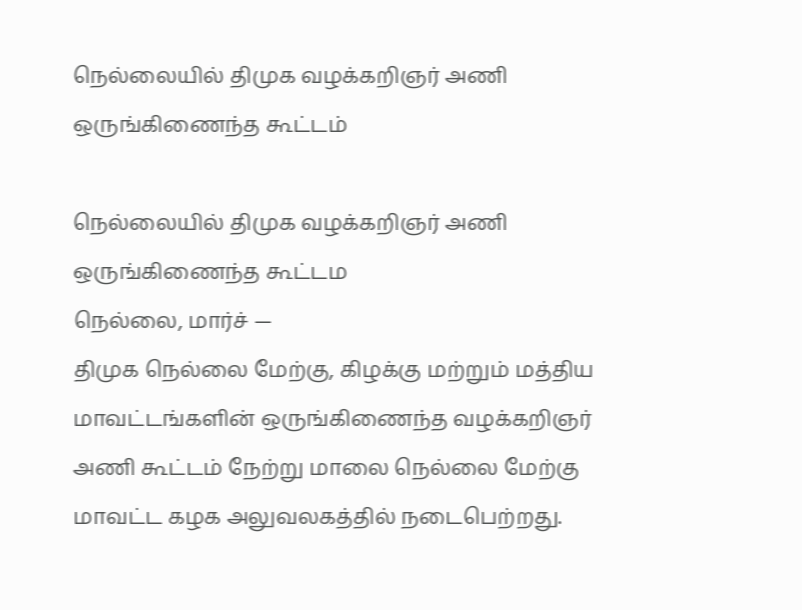நெல்லையில் திமுக வழக்கறிஞர் அணி ஒருங்கிணைந்த கூட்டம்

நெல்லையில் திமுக வழக்கறிஞர் அணி ஒருங்கிணைந்த கூட்டம
நெல்லை, மார்ச் —
திமுக நெல்லை மேற்கு, கிழக்கு மற்றும் மத்திய மாவட்டங்களின் ஒருங்கிணைந்த வழக்கறிஞர் அணி கூட்டம் நேற்று மாலை நெல்லை மேற்கு மாவட்ட கழக அலுவலகத்தில் நடைபெற்றது.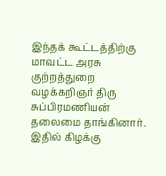இந்தக் கூட்டத்திற்கு மாவட்ட அரசு குற்றத்துறை வழக்கறிஞர் திரு சுப்பிரமணியன் தலைமை தாங்கினார். இதில் கிழக்கு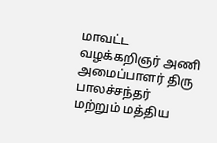மாவட்ட வழக்கறிஞர் அணி அமைப்பாளர் திரு பாலச்சந்தர் மற்றும் மத்திய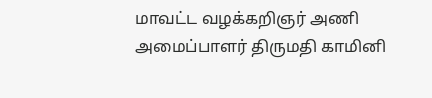மாவட்ட வழக்கறிஞர் அணி அமைப்பாளர் திருமதி காமினி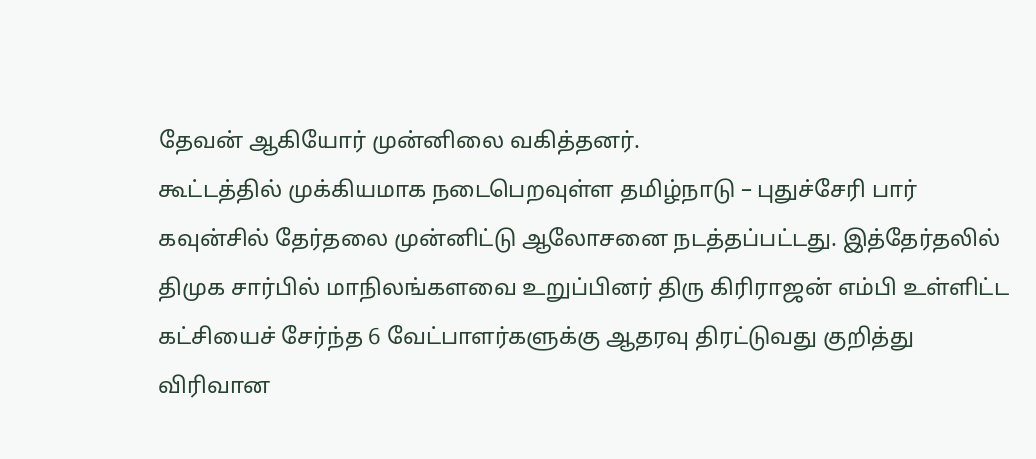தேவன் ஆகியோர் முன்னிலை வகித்தனர்.
கூட்டத்தில் முக்கியமாக நடைபெறவுள்ள தமிழ்நாடு – புதுச்சேரி பார் கவுன்சில் தேர்தலை முன்னிட்டு ஆலோசனை நடத்தப்பட்டது. இத்தேர்தலில் திமுக சார்பில் மாநிலங்களவை உறுப்பினர் திரு கிரிராஜன் எம்பி உள்ளிட்ட கட்சியைச் சேர்ந்த 6 வேட்பாளர்களுக்கு ஆதரவு திரட்டுவது குறித்து விரிவான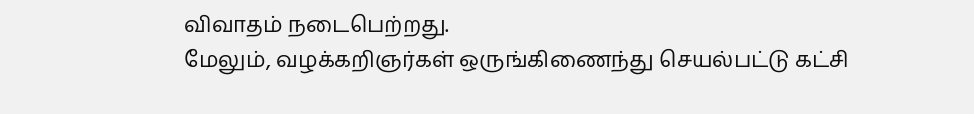விவாதம் நடைபெற்றது.
மேலும், வழக்கறிஞர்கள் ஒருங்கிணைந்து செயல்பட்டு கட்சி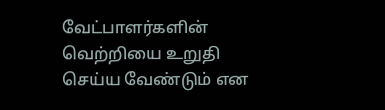வேட்பாளர்களின் வெற்றியை உறுதி செய்ய வேண்டும் என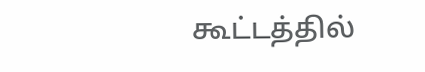கூட்டத்தில்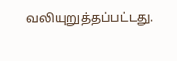வலியுறுத்தப்பட்டது.